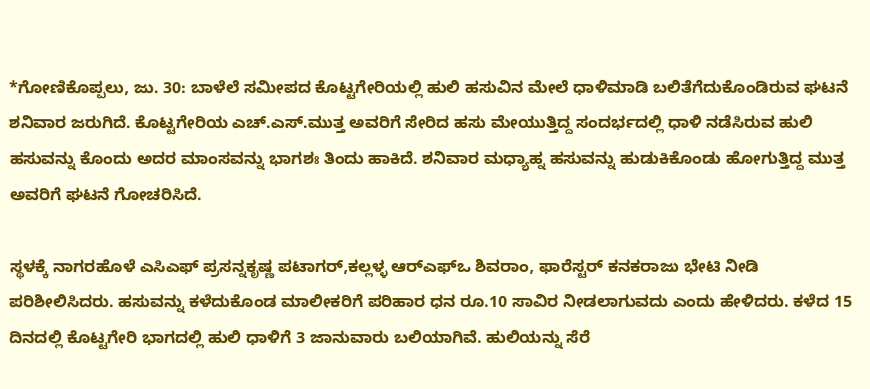*ಗೋಣಿಕೊಪ್ಪಲು, ಜು. 30: ಬಾಳೆಲೆ ಸಮೀಪದ ಕೊಟ್ಟಗೇರಿಯಲ್ಲಿ ಹುಲಿ ಹಸುವಿನ ಮೇಲೆ ಧಾಳಿಮಾಡಿ ಬಲಿತೆಗೆದುಕೊಂಡಿರುವ ಘಟನೆ ಶನಿವಾರ ಜರುಗಿದೆ. ಕೊಟ್ಟಗೇರಿಯ ಎಚ್.ಎಸ್.ಮುತ್ತ ಅವರಿಗೆ ಸೇರಿದ ಹಸು ಮೇಯುತ್ತಿದ್ದ ಸಂದರ್ಭದಲ್ಲಿ ಧಾಳಿ ನಡೆಸಿರುವ ಹುಲಿ ಹಸುವನ್ನು ಕೊಂದು ಅದರ ಮಾಂಸವನ್ನು ಭಾಗಶಃ ತಿಂದು ಹಾಕಿದೆ. ಶನಿವಾರ ಮಧ್ಯಾಹ್ನ ಹಸುವನ್ನು ಹುಡುಕಿಕೊಂಡು ಹೋಗುತ್ತಿದ್ದ ಮುತ್ತ ಅವರಿಗೆ ಘಟನೆ ಗೋಚರಿಸಿದೆ.

ಸ್ಥಳಕ್ಕೆ ನಾಗರಹೊಳೆ ಎಸಿಎಫ್ ಪ್ರಸನ್ನಕೃಷ್ಣ ಪಟಾಗರ್,ಕಲ್ಲಳ್ಳ ಆರ್‍ಎಫ್‍ಒ ಶಿವರಾಂ, ಫಾರೆಸ್ಟರ್ ಕನಕರಾಜು ಭೇಟಿ ನೀಡಿ ಪರಿಶೀಲಿಸಿದರು. ಹಸುವನ್ನು ಕಳೆದುಕೊಂಡ ಮಾಲೀಕರಿಗೆ ಪರಿಹಾರ ಧನ ರೂ.10 ಸಾವಿರ ನೀಡಲಾಗುವದು ಎಂದು ಹೇಳಿದರು. ಕಳೆದ 15 ದಿನದಲ್ಲಿ ಕೊಟ್ಟಗೇರಿ ಭಾಗದಲ್ಲಿ ಹುಲಿ ಧಾಳಿಗೆ 3 ಜಾನುವಾರು ಬಲಿಯಾಗಿವೆ. ಹುಲಿಯನ್ನು ಸೆರೆ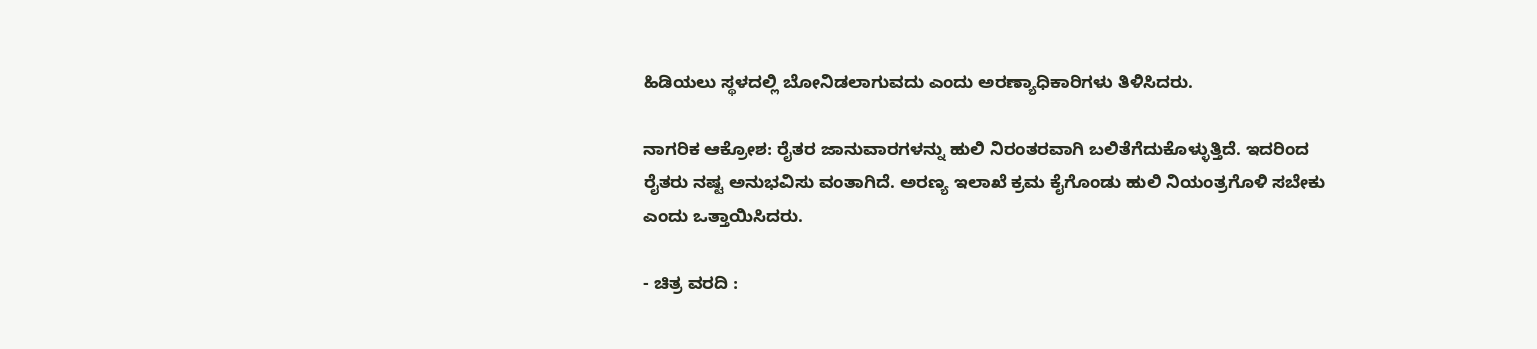ಹಿಡಿಯಲು ಸ್ಥಳದಲ್ಲಿ ಬೋನಿಡಲಾಗುವದು ಎಂದು ಅರಣ್ಯಾಧಿಕಾರಿಗಳು ತಿಳಿಸಿದರು.

ನಾಗರಿಕ ಆಕ್ರೋಶ: ರೈತರ ಜಾನುವಾರಗಳನ್ನು ಹುಲಿ ನಿರಂತರವಾಗಿ ಬಲಿತೆಗೆದುಕೊಳ್ಳುತ್ತಿದೆ. ಇದರಿಂದ ರೈತರು ನಷ್ಟ ಅನುಭವಿಸು ವಂತಾಗಿದೆ. ಅರಣ್ಯ ಇಲಾಖೆ ಕ್ರಮ ಕೈಗೊಂಡು ಹುಲಿ ನಿಯಂತ್ರಗೊಳಿ ಸಬೇಕು ಎಂದು ಒತ್ತಾಯಿಸಿದರು.

- ಚಿತ್ರ ವರದಿ :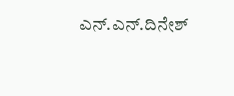ಎನ್.ಎನ್.ದಿನೇಶ್